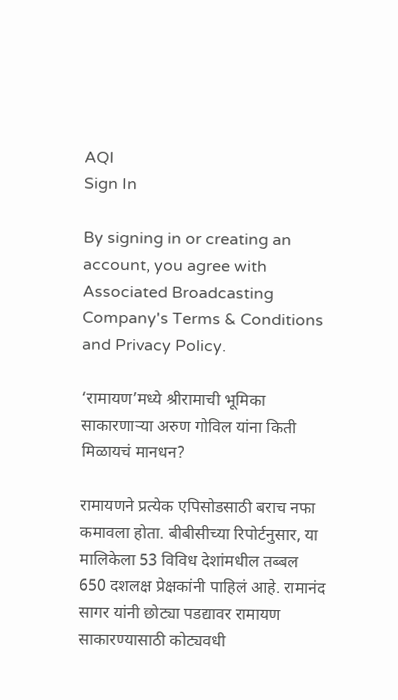AQI
Sign In

By signing in or creating an account, you agree with Associated Broadcasting Company's Terms & Conditions and Privacy Policy.

‘रामायण’मध्ये श्रीरामाची भूमिका साकारणाऱ्या अरुण गोविल यांना किती मिळायचं मानधन?

रामायणने प्रत्येक एपिसोडसाठी बराच नफा कमावला होता. बीबीसीच्या रिपोर्टनुसार, या मालिकेला 53 विविध देशांमधील तब्बल 650 दशलक्ष प्रेक्षकांनी पाहिलं आहे. रामानंद सागर यांनी छोट्या पडद्यावर रामायण साकारण्यासाठी कोट्यवधी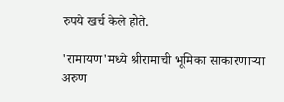रुपये खर्च केले होते.

'रामायण'मध्ये श्रीरामाची भूमिका साकारणाऱ्या अरुण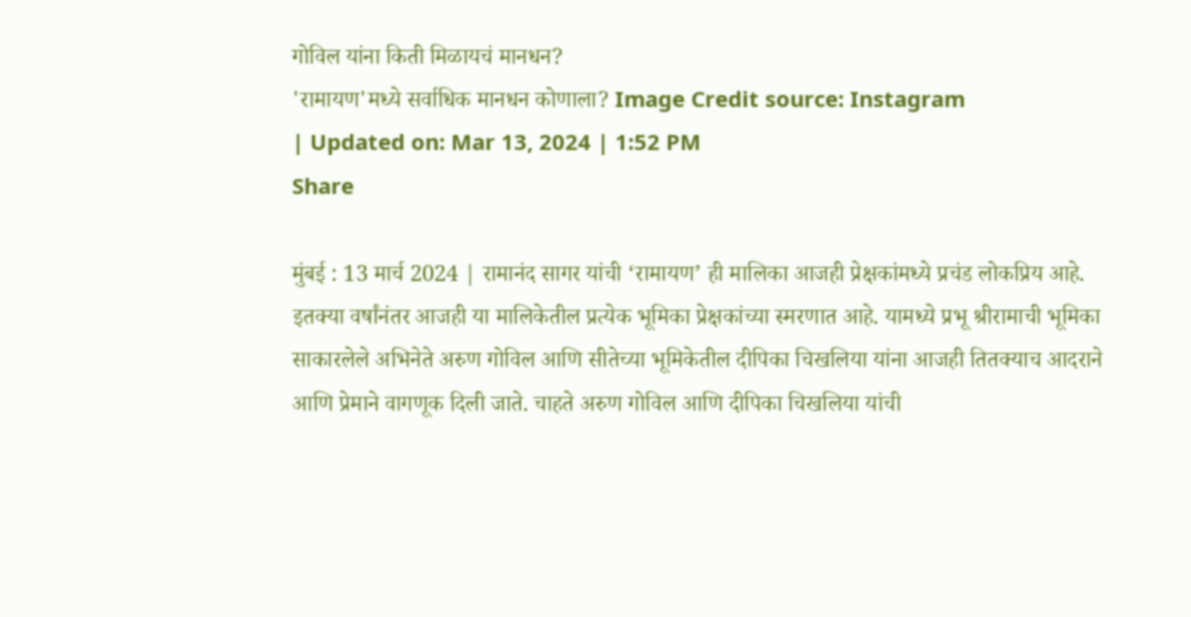गोविल यांना किती मिळायचं मानधन?
'रामायण'मध्ये सर्वाधिक मानधन कोणाला? Image Credit source: Instagram
| Updated on: Mar 13, 2024 | 1:52 PM
Share

मुंबई : 13 मार्च 2024 | रामानंद सागर यांची ‘रामायण’ ही मालिका आजही प्रेक्षकांमध्ये प्रचंड लोकप्रिय आहे. इतक्या वर्षांनंतर आजही या मालिकेतील प्रत्येक भूमिका प्रेक्षकांच्या स्मरणात आहे. यामध्ये प्रभू श्रीरामाची भूमिका साकारलेले अभिनेते अरुण गोविल आणि सीतेच्या भूमिकेतील दीपिका चिखलिया यांना आजही तितक्याच आदराने आणि प्रेमाने वागणूक दिली जाते. चाहते अरुण गोविल आणि दीपिका चिखलिया यांची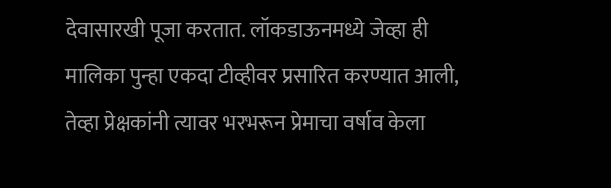देवासारखी पूजा करतात. लॉकडाऊनमध्ये जेव्हा ही मालिका पुन्हा एकदा टीव्हीवर प्रसारित करण्यात आली, तेव्हा प्रेक्षकांनी त्यावर भरभरून प्रेमाचा वर्षाव केला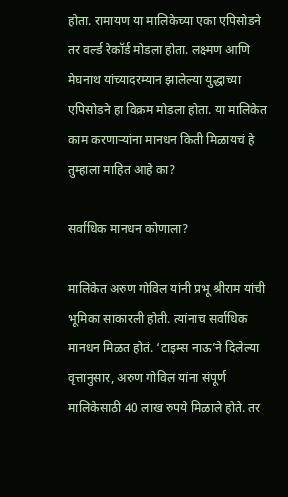होता. रामायण या मालिकेच्या एका एपिसोडने तर वर्ल्ड रेकॉर्ड मोडला होता. लक्ष्मण आणि मेघनाथ यांच्यादरम्यान झालेल्या युद्धाच्या एपिसोडने हा विक्रम मोडला होता. या मालिकेत काम करणाऱ्यांना मानधन किती मिळायचं हे तुम्हाला माहित आहे का?

सर्वाधिक मानधन कोणाला?

मालिकेत अरुण गोविल यांनी प्रभू श्रीराम यांची भूमिका साकारली होती. त्यांनाच सर्वाधिक मानधन मिळत होतं. ‘टाइम्स नाऊ’ने दिलेल्या वृत्तानुसार, अरुण गोविल यांना संपूर्ण मालिकेसाठी 40 लाख रुपये मिळाले होते. तर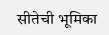सीतेची भूमिका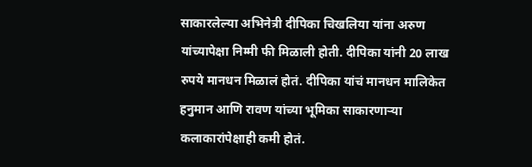साकारलेल्या अभिनेत्री दीपिका चिखलिया यांना अरुण यांच्यापेक्षा निम्मी फी मिळाली होती. दीपिका यांनी 20 लाख रुपये मानधन मिळालं होतं. दीपिका यांचं मानधन मालिकेत हनुमान आणि रावण यांच्या भूमिका साकारणाऱ्या कलाकारांपेक्षाही कमी होतं.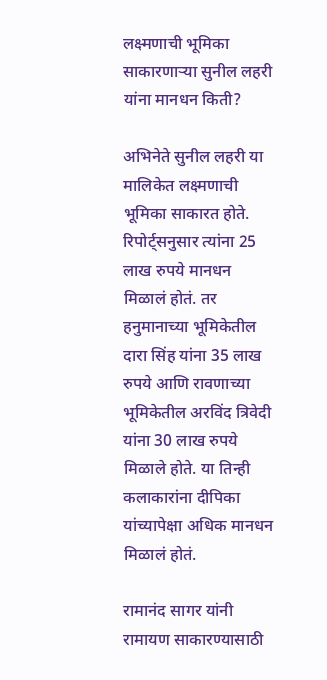लक्ष्मणाची भूमिका साकारणाऱ्या सुनील लहरी यांना मानधन किती?

अभिनेते सुनील लहरी या मालिकेत लक्ष्मणाची भूमिका साकारत होते. रिपोर्ट्सनुसार त्यांना 25 लाख रुपये मानधन मिळालं होतं. तर हनुमानाच्या भूमिकेतील दारा सिंह यांना 35 लाख रुपये आणि रावणाच्या भूमिकेतील अरविंद त्रिवेदी यांना 30 लाख रुपये मिळाले होते. या तिन्ही कलाकारांना दीपिका यांच्यापेक्षा अधिक मानधन मिळालं होतं.

रामानंद सागर यांनी रामायण साकारण्यासाठी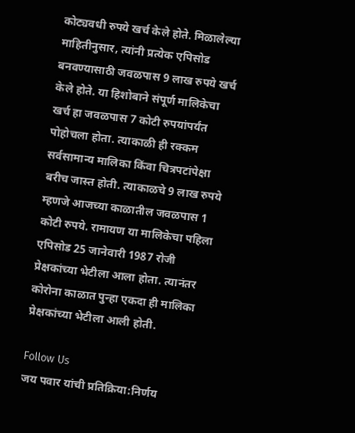कोट्यवधी रुपये खर्च केले होते. मिळालेल्या माहितीनुसार, त्यांनी प्रत्येक एपिसोड बनवण्यासाठी जवळपास 9 लाख रुपये खर्च केले होते. या हिशोबाने संपूर्ण मालिकेचा खर्च हा जवळपास 7 कोटी रुपयांपर्यंत पोहोचला होता. त्याकाळी ही रक्कम सर्वसामान्य मालिका किंवा चित्रपटांपेक्षा बरीच जास्त होती. त्याकाळचे 9 लाख रुपये म्हणजे आजच्या काळातील जवळपास 1 कोटी रुपये. रामायण या मालिकेचा पहिला एपिसोड 25 जानेवारी 1987 रोजी प्रेक्षकांच्या भेटीला आला होता. त्यानंतर कोरोना काळात पुन्हा एकदा ही मालिका प्रेक्षकांच्या भेटीला आली होती.

Follow Us
जय पवार यांची प्रतिक्रिया:निर्णय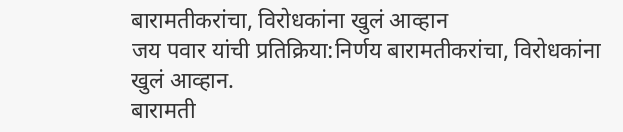बारामतीकरांचा, विरोधकांना खुलं आव्हान
जय पवार यांची प्रतिक्रिया:निर्णय बारामतीकरांचा, विरोधकांना खुलं आव्हान.
बारामती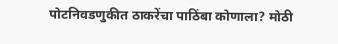पोटनिवडणुकीत ठाकरेंचा पाठिंबा कोणाला? मोठी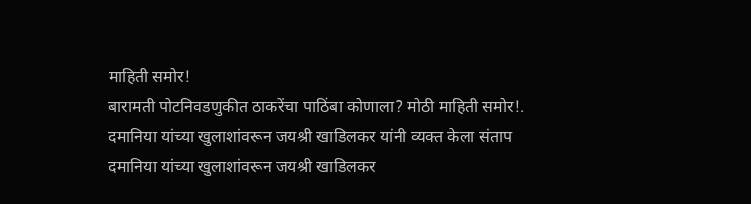माहिती समोर!
बारामती पोटनिवडणुकीत ठाकरेंचा पाठिंबा कोणाला? मोठी माहिती समोर!.
दमानिया यांच्या खुलाशांवरून जयश्री खाडिलकर यांनी व्यक्त केला संताप
दमानिया यांच्या खुलाशांवरून जयश्री खाडिलकर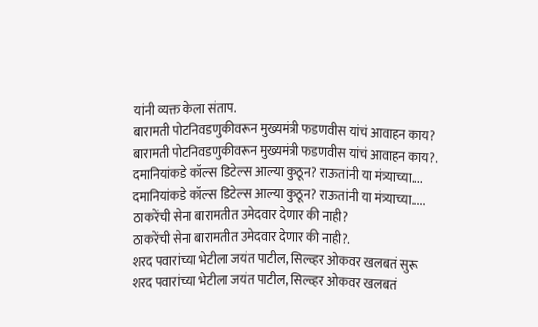यांनी व्यक्त केला संताप.
बारामती पोटनिवडणुकीवरून मुख्यमंत्री फडणवीस यांचं आवाहन काय?
बारामती पोटनिवडणुकीवरून मुख्यमंत्री फडणवीस यांचं आवाहन काय?.
दमानियांकडे कॉल्स डिटेल्स आल्या कुठून? राऊतांनी या मंत्र्याच्या....
दमानियांकडे कॉल्स डिटेल्स आल्या कुठून? राऊतांनी या मंत्र्याच्या.....
ठाकरेंची सेना बारामतीत उमेदवार देणार की नाही?
ठाकरेंची सेना बारामतीत उमेदवार देणार की नाही?.
शरद पवारांच्या भेटीला जयंत पाटील, सिल्व्हर ओकवर खलबतं सुरू
शरद पवारांच्या भेटीला जयंत पाटील, सिल्व्हर ओकवर खलबतं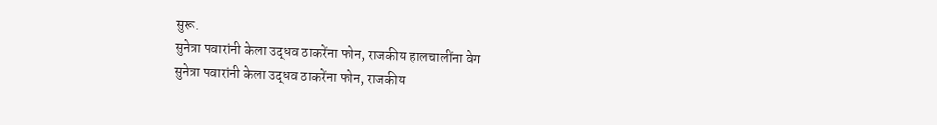सुरू.
सुनेत्रा पवारांनी केला उद्धव ठाकरेंना फोन, राजकीय हालचालींना वेग
सुनेत्रा पवारांनी केला उद्धव ठाकरेंना फोन, राजकीय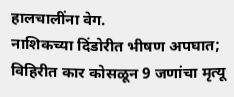हालचालींना वेग.
नाशिकच्या दिंडोरीत भीषण अपघात; विहिरीत कार कोसळून 9 जणांचा मृत्यू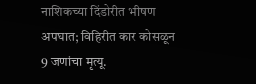नाशिकच्या दिंडोरीत भीषण अपघात; विहिरीत कार कोसळून 9 जणांचा मृत्यू.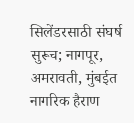सिलेंडरसाठी संघर्ष सुरूच; नागपूर, अमरावती, मुंबईत नागरिक हैराण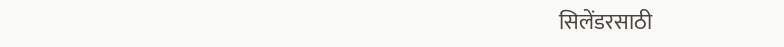सिलेंडरसाठी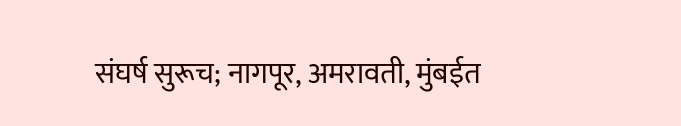संघर्ष सुरूच; नागपूर, अमरावती, मुंबईत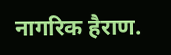नागरिक हैराण.